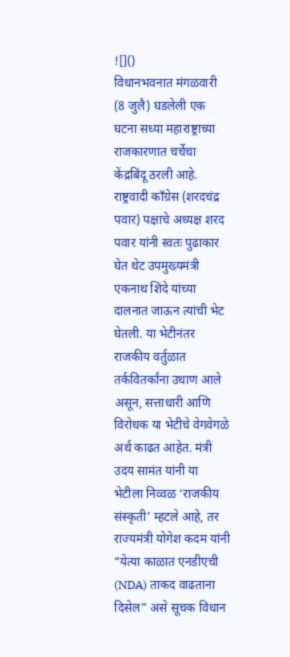![]()
विधानभवनात मंगळवारी (8 जुलै) घडलेली एक घटना सध्या महाराष्ट्राच्या राजकारणात चर्चेचा केंद्रबिंदू ठरली आहे. राष्ट्रवादी काँग्रेस (शरदचंद्र पवार) पक्षाचे अध्यक्ष शरद पवार यांनी स्वतः पुढाकार घेत थेट उपमुख्यमंत्री एकनाथ शिंदे यांच्या दालनात जाऊन त्यांची भेट घेतली. या भेटीनंतर राजकीय वर्तुळात तर्कवितर्कांना उधाण आले असून, सत्ताधारी आणि विरोधक या भेटीचे वेगवेगळे अर्थ काढत आहेत. मंत्री उदय सामंत यांनी या भेटीला निव्वळ ‘राजकीय संस्कृती’ म्हटले आहे, तर राज्यमंत्री योगेश कदम यांनी “येत्या काळात एनडीएची (NDA) ताकद वाढताना दिसेल” असे सूचक विधान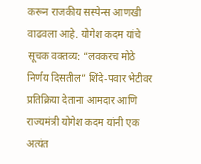करून राजकीय सस्पेन्स आणखी वाढवला आहे. योगेश कदम यांचे सूचक वक्तव्य: “लवकरच मोठे निर्णय दिसतील” शिंदे-पवार भेटीवर प्रतिक्रिया देताना आमदार आणि राज्यमंत्री योगेश कदम यांनी एक अत्यंत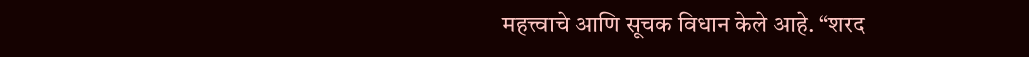महत्त्वाचे आणि सूचक विधान केले आहे. “शरद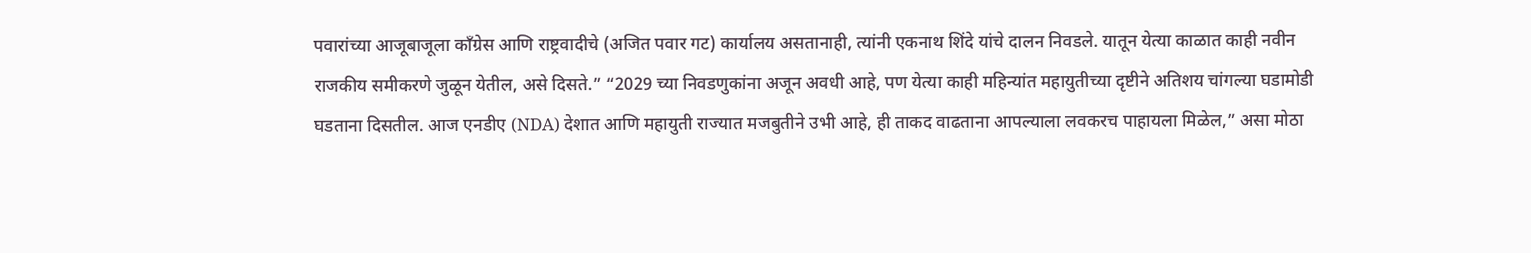पवारांच्या आजूबाजूला काँग्रेस आणि राष्ट्रवादीचे (अजित पवार गट) कार्यालय असतानाही, त्यांनी एकनाथ शिंदे यांचे दालन निवडले. यातून येत्या काळात काही नवीन राजकीय समीकरणे जुळून येतील, असे दिसते.” “2029 च्या निवडणुकांना अजून अवधी आहे, पण येत्या काही महिन्यांत महायुतीच्या दृष्टीने अतिशय चांगल्या घडामोडी घडताना दिसतील. आज एनडीए (NDA) देशात आणि महायुती राज्यात मजबुतीने उभी आहे, ही ताकद वाढताना आपल्याला लवकरच पाहायला मिळेल,” असा मोठा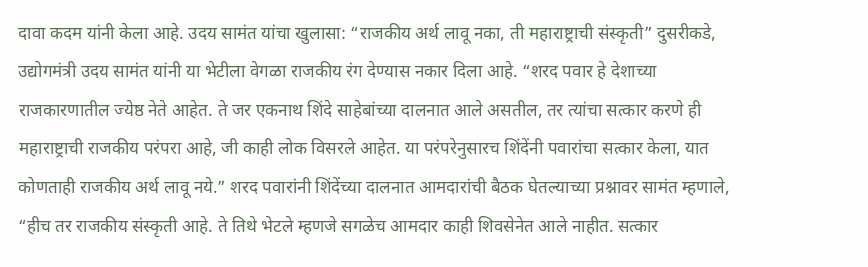दावा कदम यांनी केला आहे. उदय सामंत यांचा खुलासा: “राजकीय अर्थ लावू नका, ती महाराष्ट्राची संस्कृती” दुसरीकडे, उद्योगमंत्री उदय सामंत यांनी या भेटीला वेगळा राजकीय रंग देण्यास नकार दिला आहे. “शरद पवार हे देशाच्या राजकारणातील ज्येष्ठ नेते आहेत. ते जर एकनाथ शिंदे साहेबांच्या दालनात आले असतील, तर त्यांचा सत्कार करणे ही महाराष्ट्राची राजकीय परंपरा आहे, जी काही लोक विसरले आहेत. या परंपरेनुसारच शिंदेंनी पवारांचा सत्कार केला, यात कोणताही राजकीय अर्थ लावू नये.” शरद पवारांनी शिंदेंच्या दालनात आमदारांची बैठक घेतल्याच्या प्रश्नावर सामंत म्हणाले, “हीच तर राजकीय संस्कृती आहे. ते तिथे भेटले म्हणजे सगळेच आमदार काही शिवसेनेत आले नाहीत. सत्कार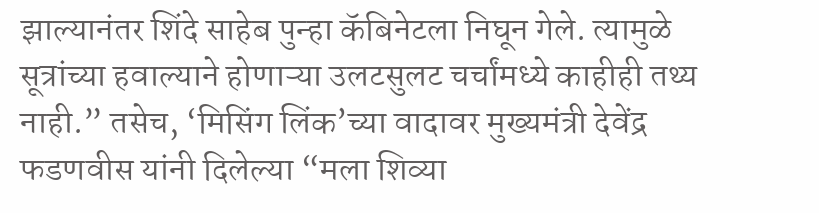झाल्यानंतर शिंदे साहेब पुन्हा कॅबिनेटला निघून गेले. त्यामुळे सूत्रांच्या हवाल्याने होणाऱ्या उलटसुलट चर्चांमध्ये काहीही तथ्य नाही.” तसेच, ‘मिसिंग लिंक’च्या वादावर मुख्यमंत्री देवेंद्र फडणवीस यांनी दिलेल्या “मला शिव्या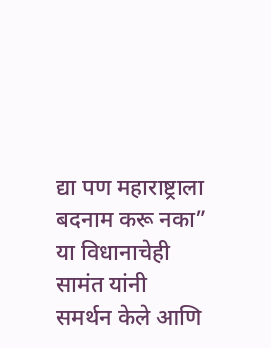द्या पण महाराष्ट्राला बदनाम करू नका” या विधानाचेही सामंत यांनी समर्थन केले आणि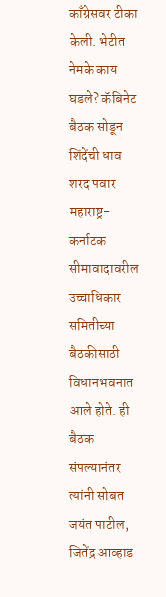काँग्रेसवर टीका केली. भेटीत नेमके काय घडले? कॅबिनेट बैठक सोडून शिंदेंची धाव शरद पवार महाराष्ट्र-कर्नाटक सीमावादावरील उच्चाधिकार समितीच्या बैठकीसाठी विधानभवनात आले होते. ही बैठक संपल्यानंतर त्यांनी सोबत जयंत पाटील, जितेंद्र आव्हाड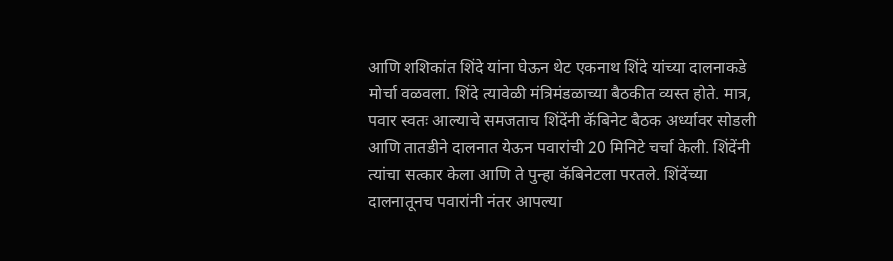आणि शशिकांत शिंदे यांना घेऊन थेट एकनाथ शिंदे यांच्या दालनाकडे मोर्चा वळवला. शिंदे त्यावेळी मंत्रिमंडळाच्या बैठकीत व्यस्त होते. मात्र, पवार स्वतः आल्याचे समजताच शिंदेंनी कॅबिनेट बैठक अर्ध्यावर सोडली आणि तातडीने दालनात येऊन पवारांची 20 मिनिटे चर्चा केली. शिंदेंनी त्यांचा सत्कार केला आणि ते पुन्हा कॅबिनेटला परतले. शिंदेंच्या दालनातूनच पवारांनी नंतर आपल्या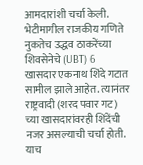आमदारांशी चर्चा केली. भेटीमागील राजकीय गणिते नुकतेच उद्धव ठाकरेंच्या शिवसेनेचे (UBT) 6 खासदार एकनाथ शिंदे गटात सामील झाले आहेत. त्यानंतर राष्ट्रवादी (शरद पवार गट) च्या खासदारांवरही शिंदेंची नजर असल्याची चर्चा होती. याच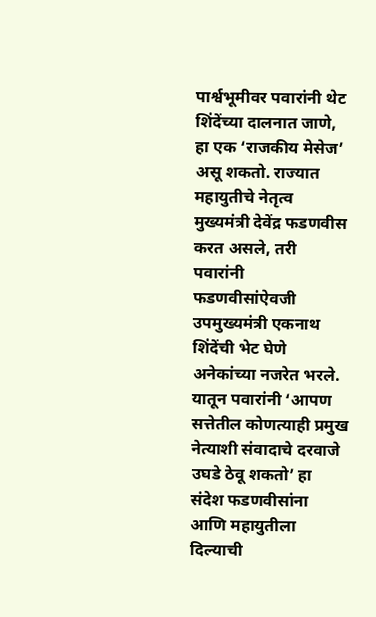पार्श्वभूमीवर पवारांनी थेट शिंदेंच्या दालनात जाणे, हा एक ‘राजकीय मेसेज’ असू शकतो. राज्यात महायुतीचे नेतृत्व मुख्यमंत्री देवेंद्र फडणवीस करत असले, तरी पवारांनी फडणवीसांऐवजी उपमुख्यमंत्री एकनाथ शिंदेंची भेट घेणे अनेकांच्या नजरेत भरले. यातून पवारांनी ‘आपण सत्तेतील कोणत्याही प्रमुख नेत्याशी संवादाचे दरवाजे उघडे ठेवू शकतो’ हा संदेश फडणवीसांना आणि महायुतीला दिल्याची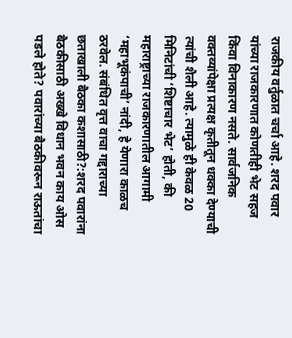राजकीय वर्तुळात चर्चा आहे. शरद पवार यांच्या राजकारणात कोणतीही भेट सहज किंवा विनाकारण नसते. सार्वजनिक वक्तव्यांपेक्षा प्रत्यक्ष कृतीतून धक्का देण्याची त्यांची शैली आहे. त्यामुळे ही केवळ 20 मिनिटांची ‘शिष्टाचार भेट’ होती, की महाराष्ट्राच्या राजकारणातील आगामी ‘महाभूकंपाची’ नांदी, हे येणारा काळच ठरवेल. संबंधित वृत्त वाचा गद्दाराच्या छताखाली बैठका कशासाठी?:शरद पवारांना बैठकीसाठी अख्खे विधान भवन काय ओस पडले होते? पवारांच्या बैठकीवरून राऊतांचा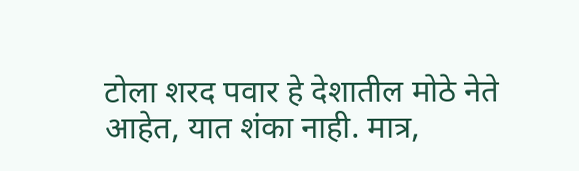टोला शरद पवार हे देशातील मोठे नेते आहेत, यात शंका नाही. मात्र,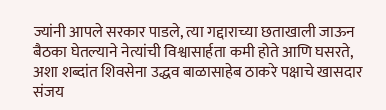ज्यांनी आपले सरकार पाडले, त्या गद्दाराच्या छताखाली जाऊन बैठका घेतल्याने नेत्यांची विश्वासार्हता कमी होते आणि घसरते, अशा शब्दांत शिवसेना उद्धव बाळासाहेब ठाकरे पक्षाचे खासदार संजय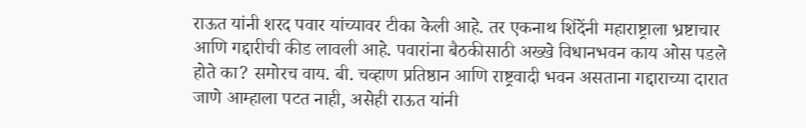राऊत यांनी शरद पवार यांच्यावर टीका केली आहे. तर एकनाथ शिंदेंनी महाराष्ट्राला भ्रष्टाचार आणि गद्दारीची कीड लावली आहे. पवारांना बैठकीसाठी अख्खे विधानभवन काय ओस पडले होते का? समोरच वाय. बी. चव्हाण प्रतिष्ठान आणि राष्ट्रवादी भवन असताना गद्दाराच्या दारात जाणे आम्हाला पटत नाही, असेही राऊत यांनी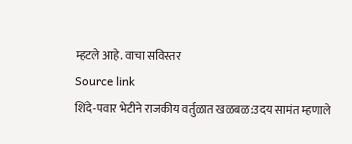म्हटले आहे. वाचा सविस्तर
Source link
शिंदे-पवार भेटीने राजकीय वर्तुळात खळबळ:उदय सामंत म्हणाले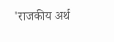'राजकीय अर्थ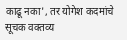काढू नका', तर योगेश कदमांचे सूचक वक्तव्य